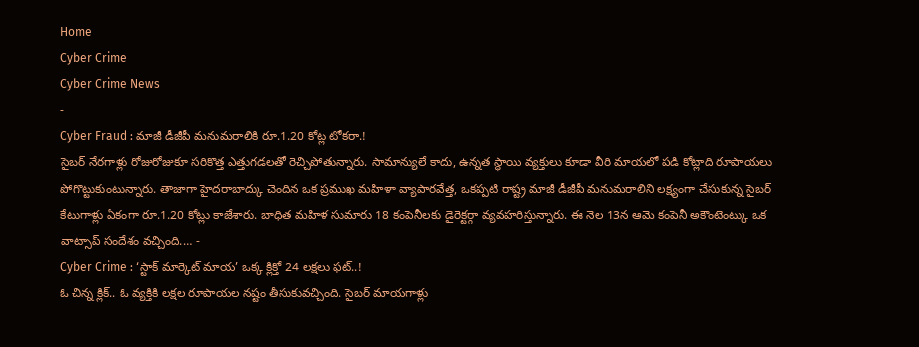Home
Cyber Crime
Cyber Crime News
-
Cyber Fraud : మాజీ డీజీపీ మనుమరాలికి రూ.1.20 కోట్ల టోకరా.!
సైబర్ నేరగాళ్లు రోజురోజుకూ సరికొత్త ఎత్తుగడలతో రెచ్చిపోతున్నారు. సామాన్యులే కాదు, ఉన్నత స్థాయి వ్యక్తులు కూడా వీరి మాయలో పడి కోట్లాది రూపాయలు పోగొట్టుకుంటున్నారు. తాజాగా హైదరాబాద్కు చెందిన ఒక ప్రముఖ మహిళా వ్యాపారవేత్త, ఒకప్పటి రాష్ట్ర మాజీ డీజీపీ మనుమరాలిని లక్ష్యంగా చేసుకున్న సైబర్ కేటుగాళ్లు ఏకంగా రూ.1.20 కోట్లు కాజేశారు. బాధిత మహిళ సుమారు 18 కంపెనీలకు డైరెక్టర్గా వ్యవహరిస్తున్నారు. ఈ నెల 13న ఆమె కంపెనీ అకౌంటెంట్కు ఒక వాట్సాప్ సందేశం వచ్చింది.… -
Cyber Crime : ‘స్టాక్ మార్కెట్ మాయ’ ఒక్క క్లిక్తో 24 లక్షలు ఫట్..!
ఓ చిన్న క్లిక్.. ఓ వ్యక్తికి లక్షల రూపాయల నష్టం తీసుకువచ్చింది. సైబర్ మాయగాళ్లు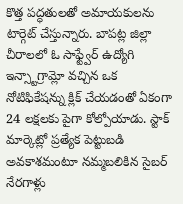కొత్త పద్ధతులతో అమాయకులను టార్గెట్ చేస్తున్నారు. బాపట్ల జిల్లా చీరాలలో ఓ సాఫ్ట్వేర్ ఉద్యోగి ఇన్స్టాగ్రామ్లో వచ్చిన ఒక నోటిఫికేషన్ను క్లిక్ చేయడంతో ఏకంగా 24 లక్షలకు పైగా కోల్పోయాడు. స్టాక్ మార్కెట్లో ప్రత్యేక పెట్టుబడి అవకాశమంటూ నమ్మబలికిన సైబర్ నేరగాళ్లు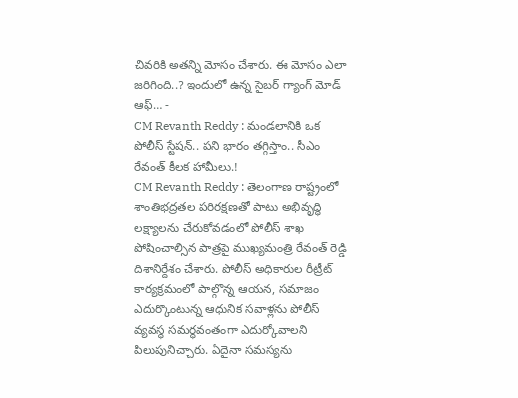చివరికి అతన్ని మోసం చేశారు. ఈ మోసం ఎలా జరిగింది..? ఇందులో ఉన్న సైబర్ గ్యాంగ్ మోడ్ ఆఫ్… -
CM Revanth Reddy : మండలానికి ఒక పోలీస్ స్టేషన్.. పని భారం తగ్గిస్తాం.. సీఎం రేవంత్ కీలక హామీలు.!
CM Revanth Reddy : తెలంగాణ రాష్ట్రంలో శాంతిభద్రతల పరిరక్షణతో పాటు అభివృద్ధి లక్ష్యాలను చేరుకోవడంలో పోలీస్ శాఖ పోషించాల్సిన పాత్రపై ముఖ్యమంత్రి రేవంత్ రెడ్డి దిశానిర్దేశం చేశారు. పోలీస్ అధికారుల రీట్రీట్ కార్యక్రమంలో పాల్గొన్న ఆయన, సమాజం ఎదుర్కొంటున్న ఆధునిక సవాళ్లను పోలీస్ వ్యవస్థ సమర్థవంతంగా ఎదుర్కోవాలని పిలుపునిచ్చారు. ఏదైనా సమస్యను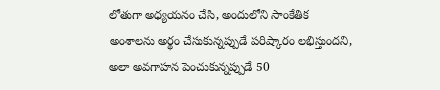లోతుగా అధ్యయనం చేసి, అందులోని సాంకేతిక అంశాలను అర్థం చేసుకున్నప్పుడే పరిష్కారం లభిస్తుందని, అలా అవగాహన పెంచుకున్నప్పుడే 50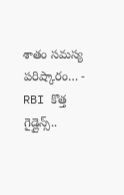శాతం సమస్య పరిష్కారం… -
RBI కొత్త గైడ్లైన్స్..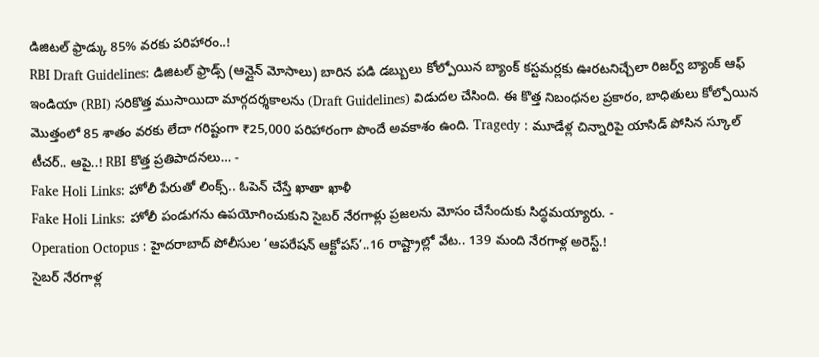డిజిటల్ ఫ్రాడ్కు 85% వరకు పరిహారం..!
RBI Draft Guidelines: డిజిటల్ ఫ్రాడ్స్ (ఆన్లైన్ మోసాలు) బారిన పడి డబ్బులు కోల్పోయిన బ్యాంక్ కస్టమర్లకు ఊరటనిచ్చేలా రిజర్వ్ బ్యాంక్ ఆఫ్ ఇండియా (RBI) సరికొత్త ముసాయిదా మార్గదర్శకాలను (Draft Guidelines) విడుదల చేసింది. ఈ కొత్త నిబంధనల ప్రకారం, బాధితులు కోల్పోయిన మొత్తంలో 85 శాతం వరకు లేదా గరిష్టంగా ₹25,000 పరిహారంగా పొందే అవకాశం ఉంది. Tragedy : మూడేళ్ల చిన్నారిపై యాసిడ్ పోసిన స్కూల్ టీచర్.. ఆపై..! RBI కొత్త ప్రతిపాదనలు… -
Fake Holi Links: హోలీ పేరుతో లింక్స్.. ఓపెన్ చేస్తే ఖాతా ఖాళీ
Fake Holi Links: హోలీ పండుగను ఉపయోగించుకుని సైబర్ నేరగాళ్లు ప్రజలను మోసం చేసేందుకు సిద్ధమయ్యారు. -
Operation Octopus : హైదరాబాద్ పోలీసుల ‘ఆపరేషన్ ఆక్టోపస్’..16 రాష్ట్రాల్లో వేట.. 139 మంది నేరగాళ్ల అరెస్ట్.!
సైబర్ నేరగాళ్ల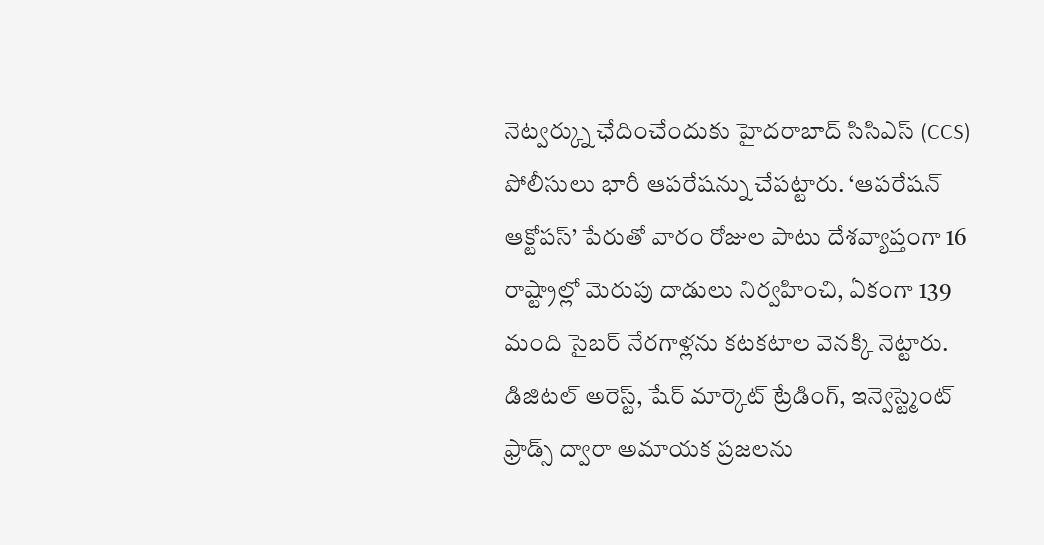నెట్వర్క్ను ఛేదించేందుకు హైదరాబాద్ సిసిఎస్ (CCS) పోలీసులు భారీ ఆపరేషన్ను చేపట్టారు. ‘ఆపరేషన్ ఆక్టోపస్’ పేరుతో వారం రోజుల పాటు దేశవ్యాప్తంగా 16 రాష్ట్రాల్లో మెరుపు దాడులు నిర్వహించి, ఏకంగా 139 మంది సైబర్ నేరగాళ్లను కటకటాల వెనక్కి నెట్టారు. డిజిటల్ అరెస్ట్, షేర్ మార్కెట్ ట్రేడింగ్, ఇన్వెస్ట్మెంట్ ఫ్రాడ్స్ ద్వారా అమాయక ప్రజలను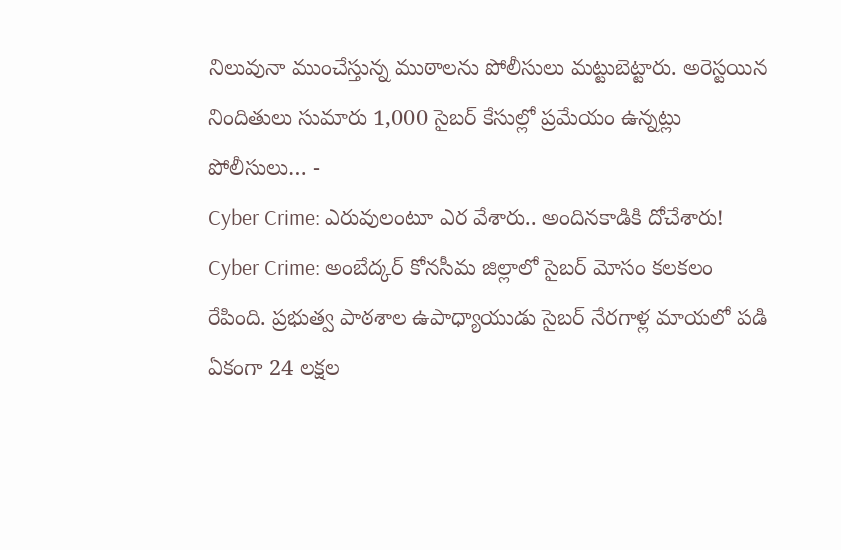నిలువునా ముంచేస్తున్న ముఠాలను పోలీసులు మట్టుబెట్టారు. అరెస్టయిన నిందితులు సుమారు 1,000 సైబర్ కేసుల్లో ప్రమేయం ఉన్నట్లు పోలీసులు… -
Cyber Crime: ఎరువులంటూ ఎర వేశారు.. అందినకాడికి దోచేశారు!
Cyber Crime: అంబేద్కర్ కోనసీమ జిల్లాలో సైబర్ మోసం కలకలం రేపింది. ప్రభుత్వ పాఠశాల ఉపాధ్యాయుడు సైబర్ నేరగాళ్ల మాయలో పడి ఏకంగా 24 లక్షల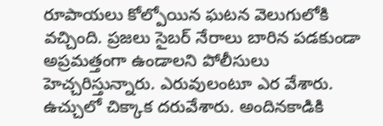రూపాయలు కోల్పోయిన ఘటన వెలుగులోకి వచ్చింది. ప్రజలు సైబర్ నేరాలు బారిన పడకుండా అప్రమత్తంగా ఉండాలని పోలీసులు హెచ్చరిస్తున్నారు. ఎరువులంటూ ఎర వేశారు. ఉచ్చులో చిక్కాక దరువేశారు. అందినకాడికి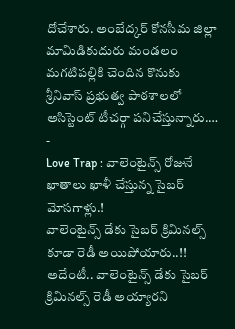దోచేశారు. అంబేద్కర్ కోనసీమ జిల్లా మామిడికుదురు మండలం మగటిపల్లికి చెందిన కొనుకు శ్రీనివాస్ ప్రభుత్వ పాఠశాలలో అసిస్టెంట్ టీచర్గా పనిచేస్తున్నారు.… -
Love Trap : వాలెంటైన్స్ రోజునే ఖాతాలు ఖాళీ చేస్తున్న సైబర్ మోసగాళ్లు.!
వాలెంటైన్స్ డేకు సైబర్ క్రిమినల్స్ కూడా రెడీ అయిపోయారు..!! అదేంటీ.. వాలెంటైన్స్ డేకు సైబర్ క్రిమినల్స్ రెడీ అయ్యారని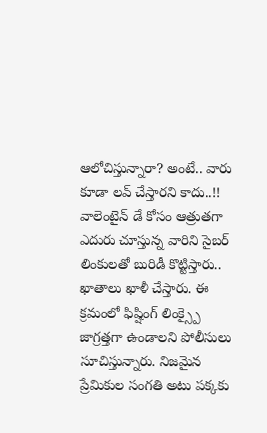ఆలోచిస్తున్నారా? అంటే.. వారు కూడా లవ్ చేస్తారని కాదు..!! వాలెంటైన్ డే కోసం ఆత్రుతగా ఎదురు చూస్తున్న వారిని సైబర్ లింకులతో బురిడీ కొట్టిస్తారు.. ఖాతాలు ఖాళీ చేస్తారు. ఈ క్రమంలో ఫిష్షింగ్ లింక్స్పై జాగ్రత్తగా ఉండాలని పోలీసులు సూచిస్తున్నారు. నిజమైన ప్రేమికుల సంగతి అటు పక్కకు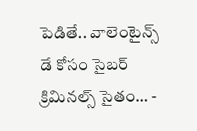పెడితే.. వాలెంటైన్స్ డే కోసం సైబర్ క్రిమినల్స్ సైతం… -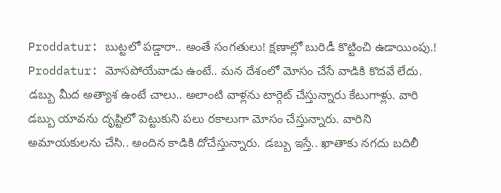Proddatur: బుట్టలో పడ్డారా.. అంతే సంగతులు! క్షణాల్లో బురిడీ కొట్టించి ఉడాయింపు.!
Proddatur: మోసపోయేవాడు ఉంటే.. మన దేశంలో మోసం చేసే వాడికి కొదవే లేదు. డబ్బు మీద అత్యాశ ఉంటే చాలు.. అలాంటి వాళ్లను టార్గెట్ చేస్తున్నారు కేటుగాళ్లు. వారి డబ్బు యావను దృష్టిలో పెట్టుకుని పలు రకాలుగా మోసం చేస్తున్నారు. వారిని అమాయకులను చేసి.. అందిన కాడికి దోచేస్తున్నారు. డబ్బు ఇస్తే.. ఖాతాకు నగదు బదిలీ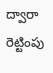ద్వారా రెట్టింపు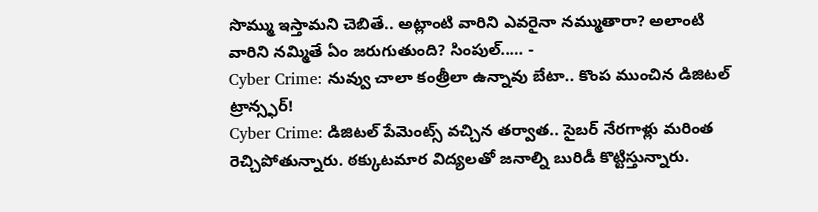సొమ్ము ఇస్తామని చెబితే.. అట్లాంటి వారిని ఎవరైనా నమ్ముతారా? అలాంటి వారిని నమ్మితే ఏం జరుగుతుంది? సింపుల్..… -
Cyber Crime: నువ్వు చాలా కంత్రీలా ఉన్నావు బేటా.. కొంప ముంచిన డిజిటల్ ట్రాన్స్ఫర్!
Cyber Crime: డిజిటల్ పేమెంట్స్ వచ్చిన తర్వాత.. సైబర్ నేరగాళ్లు మరింత రెచ్చిపోతున్నారు. ఠక్కుటమార విద్యలతో జనాల్ని బురిడీ కొట్టిస్తున్నారు.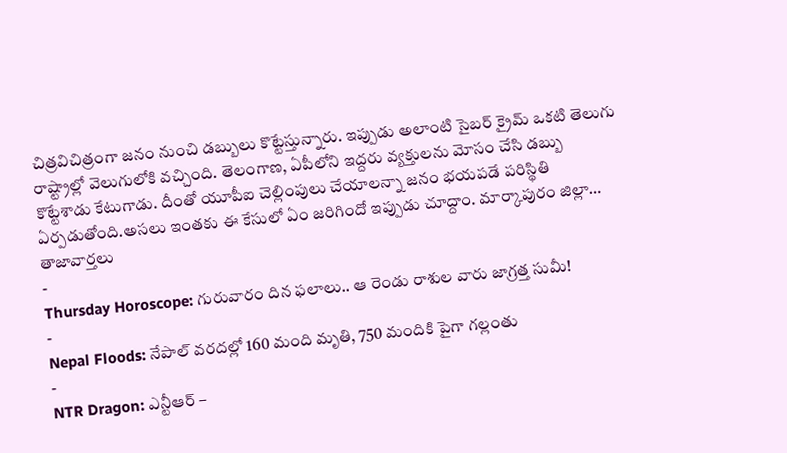చిత్రవిచిత్రంగా జనం నుంచి డబ్బులు కొట్టేస్తున్నారు. ఇప్పుడు అలాంటి సైబర్ క్రైమ్ ఒకటి తెలుగు రాష్ట్రాల్లో వెలుగులోకి వచ్చింది. తెలంగాణ, ఏపీలోని ఇద్దరు వ్యక్తులను మోసం చేసి డబ్బు కొట్టేశాడు కేటుగాడు. దీంతో యూపీఐ చెల్లింపులు చేయాలన్నా జనం భయపడే పరిస్థితి ఏర్పడుతోంది.అసలు ఇంతకు ఈ కేసులో ఏం జరిగిందో ఇప్పుడు చూద్దాం. మార్కాపురం జిల్లా…
తాజావార్తలు
-
Thursday Horoscope: గురువారం దిన ఫలాలు.. ఆ రెండు రాశుల వారు జాగ్రత్త సుమీ!
-
Nepal Floods: నేపాల్ వరదల్లో 160 మంది మృతి, 750 మందికి పైగా గల్లంతు
-
NTR Dragon: ఎన్టీఆర్ –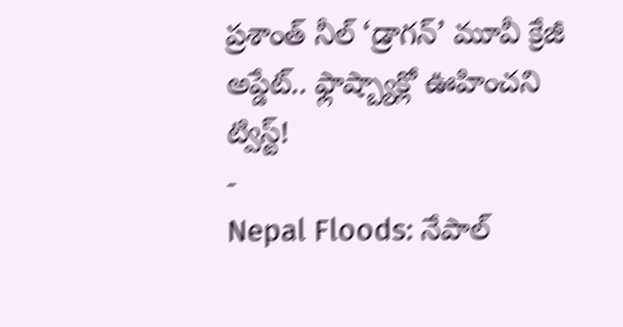ప్రశాంత్ నీల్ ‘డ్రాగన్’ మూవీ క్రేజీ అప్డేట్.. ఫ్లాష్బ్యాక్లో ఊహించని ట్విస్ట్!
-
Nepal Floods: నేపాల్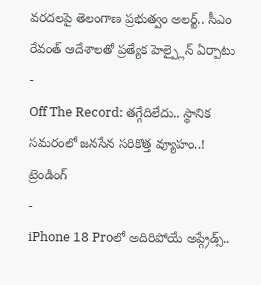వరదలపై తెలంగాణ ప్రభుత్వం అలర్ట్.. సీఎం రేవంత్ ఆదేశాలతో ప్రత్యేక హెల్ప్లైన్ ఏర్పాటు
-
Off The Record: తగ్గేదిలేదు.. స్థానిక సమరంలో జనసేన సరికొత్త వ్యూహం..!
ట్రెండింగ్
-
iPhone 18 Proలో అదిరిపోయే అప్గ్రేడ్స్..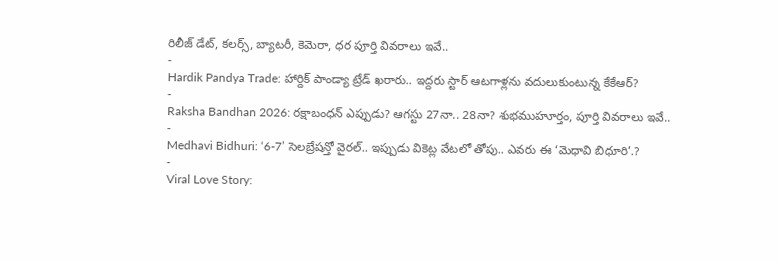రిలీజ్ డేట్, కలర్స్, బ్యాటరీ, కెమెరా, ధర పూర్తి వివరాలు ఇవే..
-
Hardik Pandya Trade: హార్దిక్ పాండ్యా ట్రేడ్ ఖరారు.. ఇద్దరు స్టార్ ఆటగాళ్లను వదులుకుంటున్న కేకేఆర్?
-
Raksha Bandhan 2026: రక్షాబంధన్ ఎప్పుడు? ఆగస్టు 27నా.. 28నా? శుభముహూర్తం, పూర్తి వివరాలు ఇవే..
-
Medhavi Bidhuri: ‘6-7’ సెలబ్రేషన్తో వైరల్.. ఇప్పుడు వికెట్ల వేటలో తోపు.. ఎవరు ఈ ‘మెధావి బిధూరి’.?
-
Viral Love Story: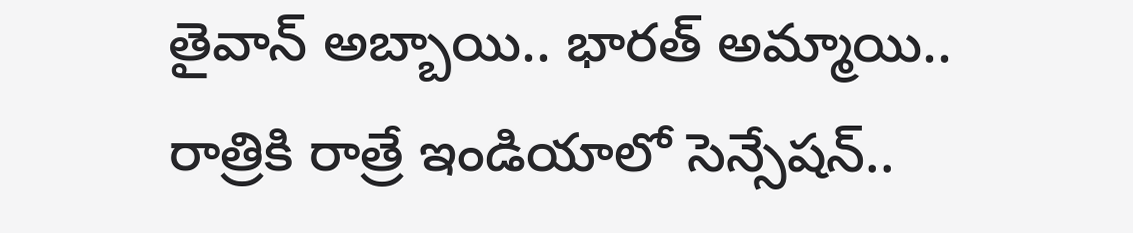తైవాన్ అబ్బాయి.. భారత్ అమ్మాయి.. రాత్రికి రాత్రే ఇండియాలో సెన్సేషన్..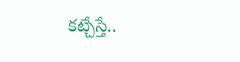కట్చేస్తే..